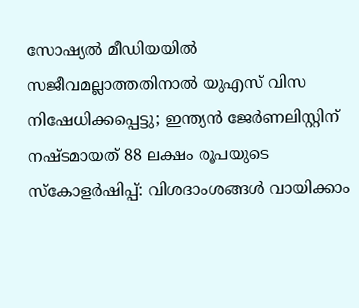സോഷ്യൽ മീഡിയയിൽ സജീവമല്ലാത്തതിനാൽ യുഎസ് വിസ നിഷേധിക്കപ്പെട്ടു; ഇന്ത്യൻ ജേർണലിസ്റ്റിന് നഷ്ടമായത് 88 ലക്ഷം രൂപയുടെ സ്കോളർഷിപ്പ്: വിശദാംശങ്ങൾ വായിക്കാം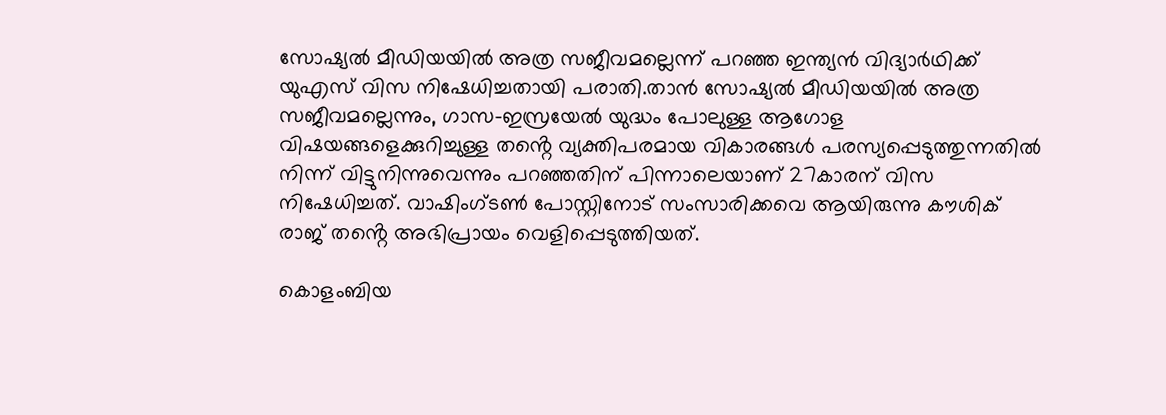സോഷ്യല്‍ മീഡിയയില്‍ അത്ര സജീവമല്ലെന്ന് പറഞ്ഞ ഇന്ത്യൻ വിദ്യാർഥിക്ക് യുഎസ് വിസ നിഷേധിച്ചതായി പരാതി.താൻ സോഷ്യല്‍ മീഡിയയില്‍ അത്ര സജീവമല്ലെന്നും, ഗാസ-ഇസ്രയേല്‍ യുദ്ധം പോലുള്ള ആഗോള വിഷയങ്ങളെക്കുറിച്ചുള്ള തൻ്റെ വ്യക്തിപരമായ വികാരങ്ങള്‍ പരസ്യപ്പെടുത്തുന്നതില്‍ നിന്ന് വിട്ടുനിന്നുവെന്നും പറഞ്ഞതിന് പിന്നാലെയാണ് 27കാരന് വിസ നിഷേധിച്ചത്. വാഷിംഗ്ടണ്‍ പോസ്റ്റിനോട് സംസാരിക്കവെ ആയിരുന്നു കൗശിക് രാജ് തൻ്റെ അഭിപ്രായം വെളിപ്പെടുത്തിയത്.

കൊളംബിയ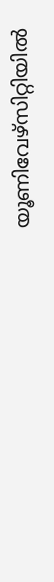യൂണിവേഴ്സിറ്റിയില്‍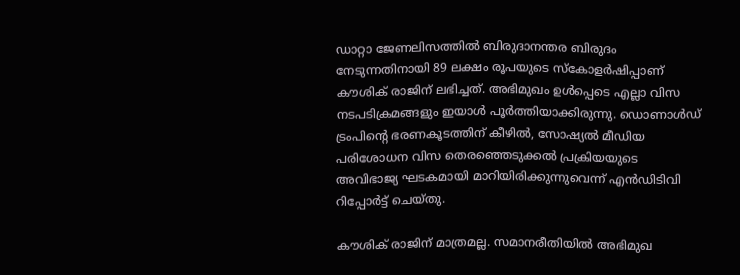ഡാറ്റാ ജേണലിസത്തില്‍ ബിരുദാനന്തര ബിരുദം നേടുന്നതിനായി 89 ലക്ഷം രൂപയുടെ സ്കോളർഷിപ്പാണ് കൗശിക് രാജിന് ലഭിച്ചത്. അഭിമുഖം ഉള്‍പ്പെടെ എല്ലാ വിസ നടപടിക്രമങ്ങളും ഇയാള്‍ പൂർത്തിയാക്കിരുന്നു. ഡൊണാള്‍ഡ് ട്രംപിൻ്റെ ഭരണകൂടത്തിന് കീഴില്‍, സോഷ്യല്‍ മീഡിയ പരിശോധന വിസ തെരഞ്ഞെടുക്കല്‍ പ്രക്രിയയുടെ അവിഭാജ്യ ഘടകമായി മാറിയിരിക്കുന്നുവെന്ന് എൻഡിടിവി റിപ്പോർട്ട് ചെയ്തു.

കൗശിക് രാജിന് മാത്രമല്ല. സമാനരീതിയില്‍ അഭിമുഖ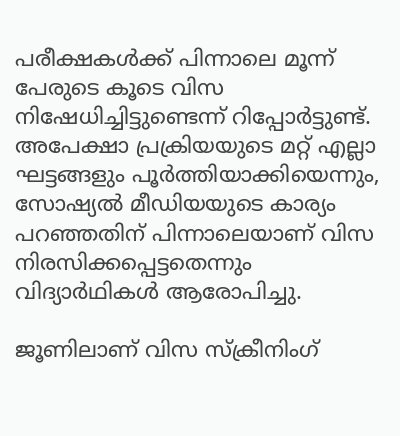പരീക്ഷകള്‍ക്ക് പിന്നാലെ മൂന്ന് പേരുടെ കൂടെ വിസ നിഷേധിച്ചിട്ടുണ്ടെന്ന് റിപ്പോർട്ടുണ്ട്. അപേക്ഷാ പ്രക്രിയയുടെ മറ്റ് എല്ലാ ഘട്ടങ്ങളും പൂർത്തിയാക്കിയെന്നും, സോഷ്യല്‍ മീഡിയയുടെ കാര്യം പറഞ്ഞതിന് പിന്നാലെയാണ് വിസ നിരസിക്കപ്പെട്ടതെന്നും വിദ്യാർഥികള്‍ ആരോപിച്ചു.

ജൂണിലാണ് വിസ സ്ക്രീനിംഗ്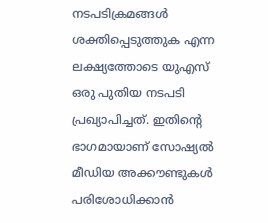നടപടിക്രമങ്ങള്‍ ശക്തിപ്പെടുത്തുക എന്ന ലക്ഷ്യത്തോടെ യുഎസ് ഒരു പുതിയ നടപടി പ്രഖ്യാപിച്ചത്. ഇതിൻ്റെ ഭാഗമായാണ് സോഷ്യല്‍ മീഡിയ അക്കൗണ്ടുകള്‍ പരിശോധിക്കാൻ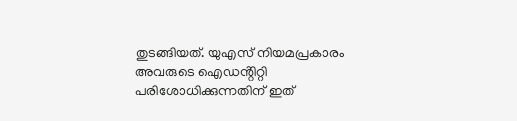തുടങ്ങിയത്. യുഎസ് നിയമപ്രകാരം അവരുടെ ഐഡൻ്റിറ്റി പരിശോധിക്കുന്നതിന് ഇത്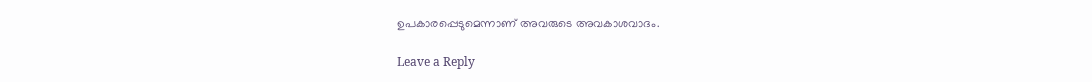ഉപകാരപ്പെടുമെന്നാണ് അവരുടെ അവകാശവാദം.

Leave a Reply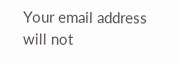Your email address will not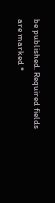be published. Required fields are marked *